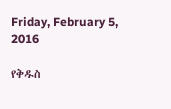Friday, February 5, 2016

የቅዱስ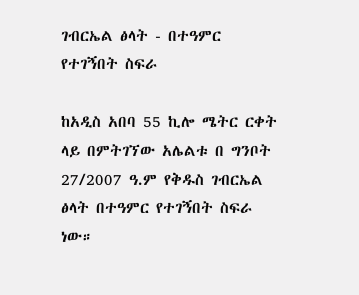ገብርኤል ፅላት - በተዓምር የተገኝበት ስፍራ

ከአዲስ አበባ 55 ኪሎ ሜትር ርቀት ላይ በምትገኘው አሌልቱ በ ግንቦት 27/2007 ዓ.ም የቅዱስ ገብርኤል ፅላት በተዓምር የተገኝበት ስፍራ ነው።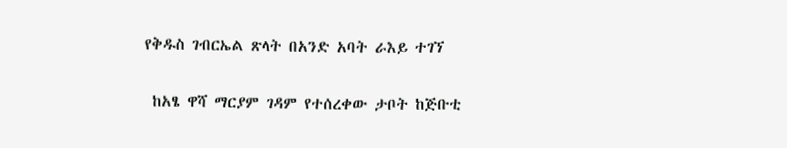የቅዱስ ገብርኤል ጽላት በአንድ አባት ራእይ ተገኘ

 ከአፄ ዋሻ ማርያም ገዳም የተሰረቀው ታቦት ከጅቡቲ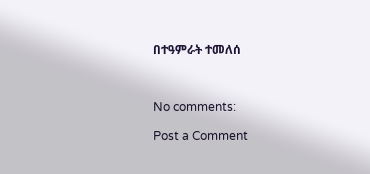በተዓምራት ተመለሰ



No comments:

Post a Comment